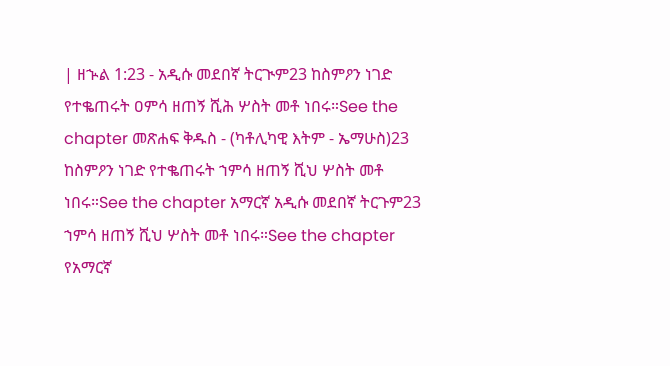| ዘኍል 1:23 - አዲሱ መደበኛ ትርጒም23 ከስምዖን ነገድ የተቈጠሩት ዐምሳ ዘጠኝ ሺሕ ሦስት መቶ ነበሩ።See the chapter መጽሐፍ ቅዱስ - (ካቶሊካዊ እትም - ኤማሁስ)23 ከስምዖን ነገድ የተቈጠሩት ኀምሳ ዘጠኝ ሺህ ሦስት መቶ ነበሩ።See the chapter አማርኛ አዲሱ መደበኛ ትርጉም23 ኀምሳ ዘጠኝ ሺህ ሦስት መቶ ነበሩ።See the chapter የአማርኛ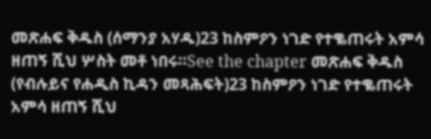መጽሐፍ ቅዱስ (ሰማንያ አሃዱ)23 ከስምዖን ነገድ የተቈጠሩት አምሳ ዘጠኝ ሺህ ሦስት መቶ ነበሩ።See the chapter መጽሐፍ ቅዱስ (የብሉይና የሐዲስ ኪዳን መጻሕፍት)23 ከስምዖን ነገድ የተቈጠሩት አምሳ ዘጠኝ ሺህ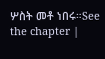ሦስት መቶ ነበሩ።See the chapter |